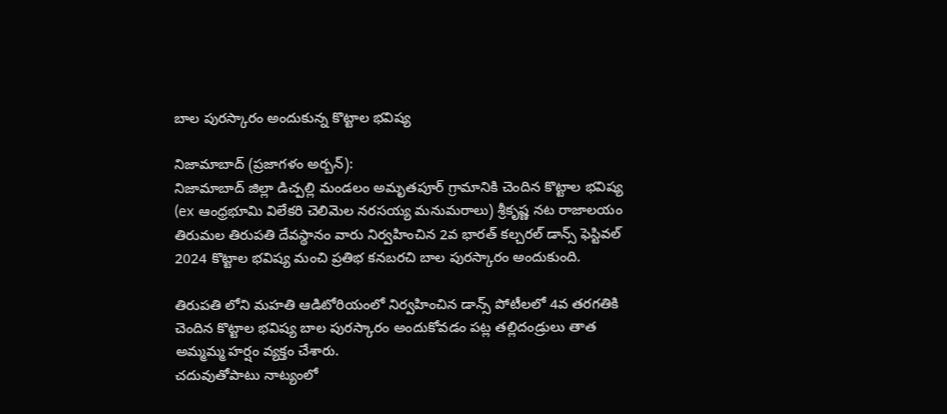బాల పురస్కారం అందుకున్న కొట్టాల భవిష్య

నిజామాబాద్ (ప్రజాగళం అర్బన్):
నిజామాబాద్ జిల్లా డిచ్పల్లి మండలం అమృతపూర్ గ్రామానికి చెందిన కొట్టాల భవిష్య (ex ఆంధ్రభూమి విలేకరి చెలిమెల నరసయ్య మనుమరాలు) శ్రీకృష్ణ నట రాజాలయం తిరుమల తిరుపతి దేవస్థానం వారు నిర్వహించిన 2వ భారత్ కల్చరల్ డాన్స్ ఫెస్టివల్ 2024 కొట్టాల భవిష్య మంచి ప్రతిభ కనబరచి బాల పురస్కారం అందుకుంది.

తిరుపతి లోని మహతి ఆడిటోరియంలో నిర్వహించిన డాన్స్ పోటీలలో 4వ తరగతికి చెందిన కొట్టాల భవిష్య బాల పురస్కారం అందుకోవడం పట్ల తల్లిదండ్రులు తాత అమ్మమ్మ హర్షం వ్యక్తం చేశారు.
చదువుతోపాటు నాట్యంలో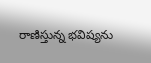రాణిస్తున్న భవిష్యను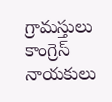గ్రామస్తులు కాంగ్రెస్ నాయకులు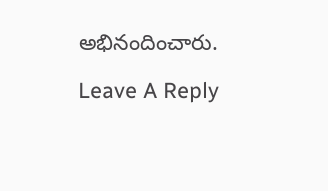అభినందించారు.

Leave A Reply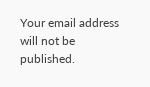Your email address will not be published.